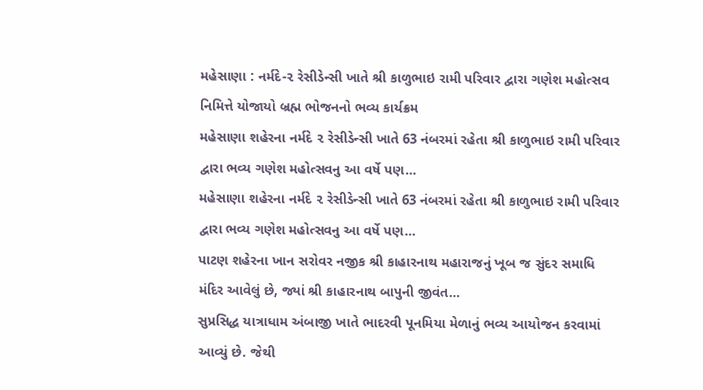મહેસાણા : નર્મદે-૨ રેસીડેન્સી ખાતે શ્રી કાળુભાઇ રામી પરિવાર દ્વારા ગણેશ મહોત્સવ નિમિત્તે યોજાયો બ્રહ્મ ભોજનનો ભવ્ય કાર્યક્રમ
મહેસાણા શહેરના નર્મદે ૨ રેસીડેન્સી ખાતે 63 નંબરમાં રહેતા શ્રી કાળુભાઇ રામી પરિવાર દ્વારા ભવ્ય ગણેશ મહોત્સવનુ આ વર્ષે પણ…
મહેસાણા શહેરના નર્મદે ૨ રેસીડેન્સી ખાતે 63 નંબરમાં રહેતા શ્રી કાળુભાઇ રામી પરિવાર દ્વારા ભવ્ય ગણેશ મહોત્સવનુ આ વર્ષે પણ…
પાટણ શહેરના ખાન સરોવર નજીક શ્રી કાહારનાથ મહારાજનું ખૂબ જ સુંદર સમાધિ મંદિર આવેલું છે, જ્યાં શ્રી કાહારનાથ બાપુની જીવંત…
સુપ્રસિદ્ધ યાત્રાધામ અંબાજી ખાતે ભાદરવી પૂનમિયા મેળાનું ભવ્ય આયોજન કરવામાં આવ્યું છે. જેથી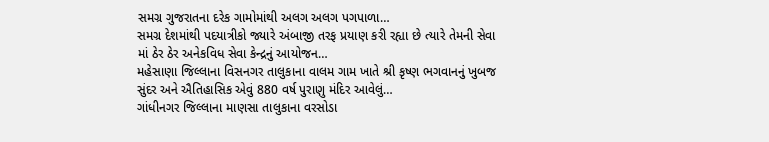સમગ્ર ગુજરાતના દરેક ગામોમાંથી અલગ અલગ પગપાળા…
સમગ્ર દેશમાંથી પદયાત્રીકો જ્યારે અંબાજી તરફ પ્રયાણ કરી રહ્યા છે ત્યારે તેમની સેવા માં ઠેર ઠેર અનેકવિધ સેવા કેન્દ્રનું આયોજન…
મહેસાણા જિલ્લાના વિસનગર તાલુકાના વાલમ ગામ ખાતે શ્રી કૃષ્ણ ભગવાનનું ખુબજ સુંદર અને ઐતિહાસિક એવું 880 વર્ષ પુરાણુ મંદિર આવેલું…
ગાંધીનગર જિલ્લાના માણસા તાલુકાના વરસોડા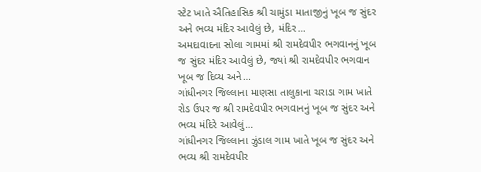સ્ટેટ ખાતે ઐતિહાસિક શ્રી ચામુંડા માતાજીનું ખૂબ જ સુંદર અને ભવ્ય મંદિર આવેલું છે, મંદિર…
અમદાવાદના સોલા ગામમાં શ્રી રામદેવપીર ભગવાનનું ખૂબ જ સુંદર મંદિર આવેલું છે, જ્યાં શ્રી રામદેવપીર ભગવાન ખૂબ જ દિવ્ય અને…
ગાંધીનગર જિલ્લાના માણસા તાલુકાના ચરાડા ગામ ખાતે રોડ ઉપર જ શ્રી રામદેવપીર ભગવાનનું ખૂબ જ સુંદર અને ભવ્ય મંદિરે આવેલું…
ગાંધીનગર જિલ્લાના ઝુંડાલ ગામ ખાતે ખૂબ જ સુંદર અને ભવ્ય શ્રી રામદેવપીર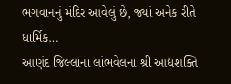ભગવાનનું મંદિર આવેલું છે, જ્યાં અનેક રીતે ધાર્મિક…
આણંદ જિલ્લાના લાંભવેલના શ્રી આદ્યશક્તિ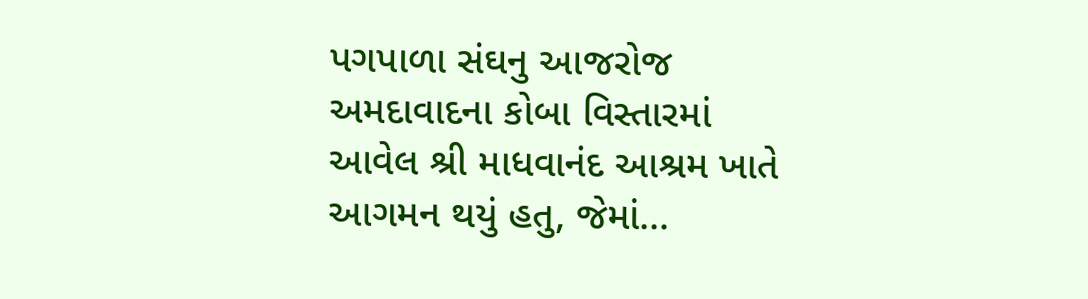પગપાળા સંઘનુ આજરોજ અમદાવાદના કોબા વિસ્તારમાં આવેલ શ્રી માધવાનંદ આશ્રમ ખાતે આગમન થયું હતુ, જેમાં…